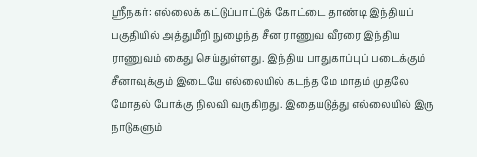ஸ்ரீநகர்: எல்லைக் கட்டுப்பாட்டுக் கோட்டை தாண்டி இந்தியப் பகுதியில் அத்துமீறி நுழைந்த சீன ராணுவ வீரரை இந்திய ராணுவம் கைது செய்துள்ளது. இந்திய பாதுகாப்புப் படைக்கும் சீனாவுக்கும் இடையே எல்லையில் கடந்த மே மாதம் முதலே மோதல் போக்கு நிலவி வருகிறது. இதையடுத்து எல்லையில் இரு நாடுகளும்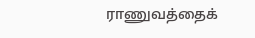ராணுவத்தைக்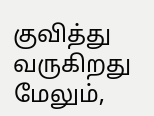குவித்து வருகிறது மேலும்,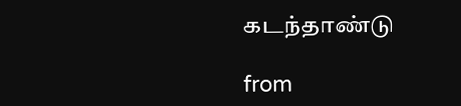கடந்தாண்டு

from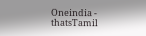Oneindia - thatsTamil